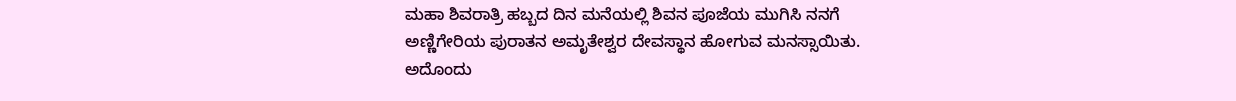ಮಹಾ ಶಿವರಾತ್ರಿ ಹಬ್ಬದ ದಿನ ಮನೆಯಲ್ಲಿ ಶಿವನ ಪೂಜೆಯ ಮುಗಿಸಿ ನನಗೆ ಅಣ್ಣಿಗೇರಿಯ ಪುರಾತನ ಅಮೃತೇಶ್ವರ ದೇವಸ್ಥಾನ ಹೋಗುವ ಮನಸ್ಸಾಯಿತು. ಅದೊಂದು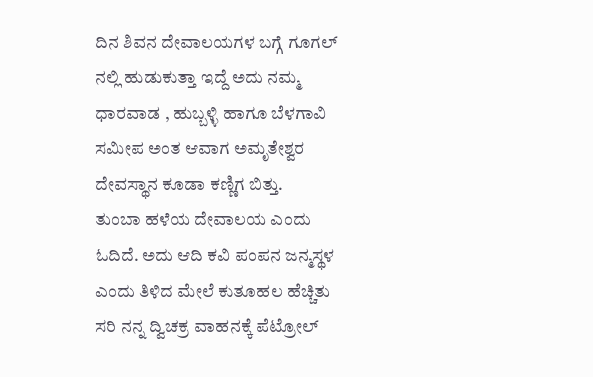ದಿನ ಶಿವನ ದೇವಾಲಯಗಳ ಬಗ್ಗೆ ಗೂಗಲ್ ನಲ್ಲಿ ಹುಡುಕುತ್ತಾ ಇದ್ದೆ ಅದು ನಮ್ಮ ಧಾರವಾಡ , ಹುಬ್ಬಳ್ಳಿ ಹಾಗೂ ಬೆಳಗಾವಿ ಸಮೀಪ ಅಂತ ಆವಾಗ ಅಮೃತೇಶ್ವರ ದೇವಸ್ಥಾನ ಕೂಡಾ ಕಣ್ಣಿಗ ಬಿತ್ತು.
ತುಂಬಾ ಹಳೆಯ ದೇವಾಲಯ ಎಂದು ಓದಿದೆ. ಅದು ಆದಿ ಕವಿ ಪಂಪನ ಜನ್ಮಸ್ಥಳ ಎಂದು ತಿಳಿದ ಮೇಲೆ ಕುತೂಹಲ ಹೆಚ್ಚಿತು ಸರಿ ನನ್ನ ದ್ವಿಚಕ್ರ ವಾಹನಕ್ಕೆ ಪೆಟ್ರೋಲ್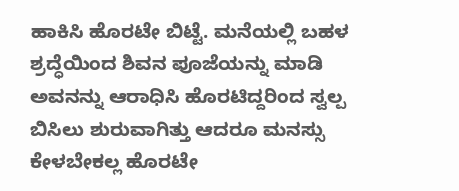ಹಾಕಿಸಿ ಹೊರಟೇ ಬಿಟ್ಟೆ. ಮನೆಯಲ್ಲಿ ಬಹಳ ಶ್ರದ್ಧೆಯಿಂದ ಶಿವನ ಪೂಜೆಯನ್ನು ಮಾಡಿ ಅವನನ್ನು ಆರಾಧಿಸಿ ಹೊರಟಿದ್ದರಿಂದ ಸ್ವಲ್ಪ ಬಿಸಿಲು ಶುರುವಾಗಿತ್ತು ಆದರೂ ಮನಸ್ಸು ಕೇಳಬೇಕಲ್ಲ ಹೊರಟೇ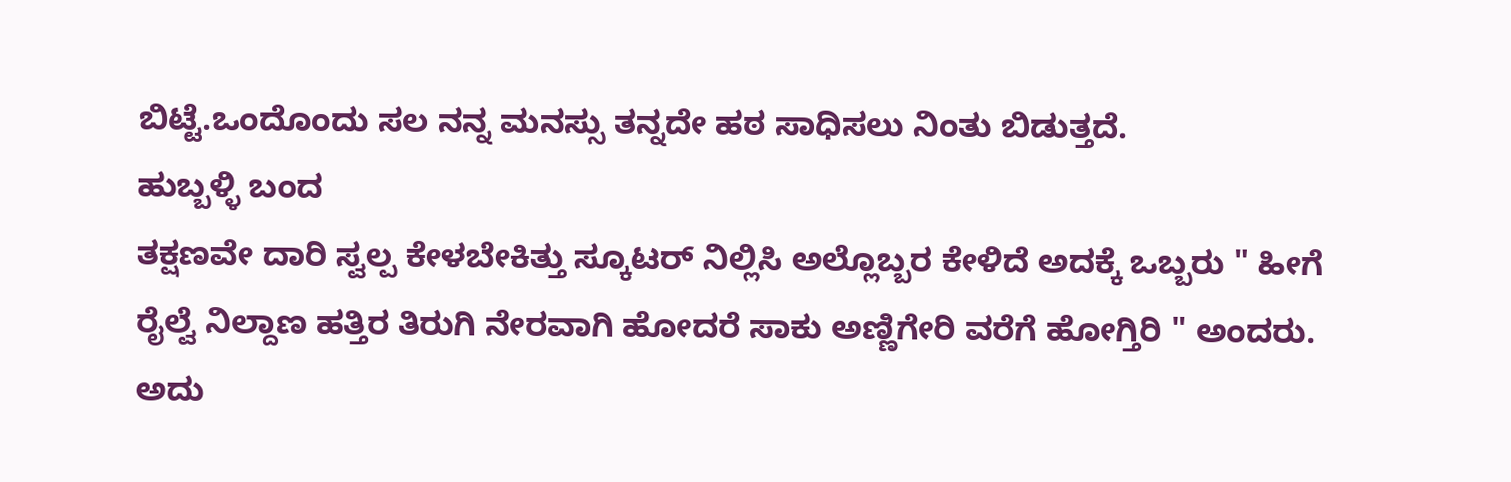ಬಿಟ್ಟೆ.ಒಂದೊಂದು ಸಲ ನನ್ನ ಮನಸ್ಸು ತನ್ನದೇ ಹಠ ಸಾಧಿಸಲು ನಿಂತು ಬಿಡುತ್ತದೆ.
ಹುಬ್ಬಳ್ಳಿ ಬಂದ
ತಕ್ಷಣವೇ ದಾರಿ ಸ್ವಲ್ಪ ಕೇಳಬೇಕಿತ್ತು ಸ್ಕೂಟರ್ ನಿಲ್ಲಿಸಿ ಅಲ್ಲೊಬ್ಬರ ಕೇಳಿದೆ ಅದಕ್ಕೆ ಒಬ್ಬರು " ಹೀಗೆ ರೈಲ್ವೆ ನಿಲ್ದಾಣ ಹತ್ತಿರ ತಿರುಗಿ ನೇರವಾಗಿ ಹೋದರೆ ಸಾಕು ಅಣ್ಣಿಗೇರಿ ವರೆಗೆ ಹೋಗ್ತಿರಿ " ಅಂದರು. ಅದು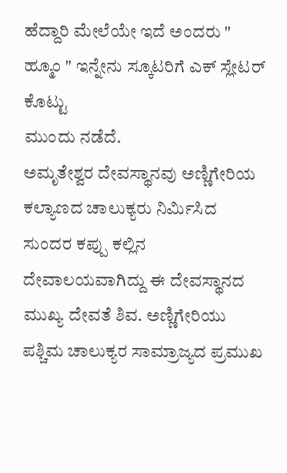ಹೆದ್ದಾರಿ ಮೇಲೆಯೇ ಇದೆ ಅಂದರು " ಹ್ಮೂಂ " ಇನ್ನೇನು ಸ್ಕೂಟರಿಗೆ ಎಕ್ ಸ್ಲೇಟರ್ ಕೊಟ್ಟು
ಮುಂದು ನಡೆದೆ.
ಅಮೃತೇಶ್ವರ ದೇವಸ್ಥಾನವು ಅಣ್ಣಿಗೇರಿಯ ಕಲ್ಯಾಣದ ಚಾಲುಕ್ಯರು ನಿರ್ಮಿಸಿದ ಸುಂದರ ಕಪ್ಪು ಕಲ್ಲಿನ ದೇವಾಲಯವಾಗಿದ್ದು ಈ ದೇವಸ್ಥಾನದ ಮುಖ್ಯ ದೇವತೆ ಶಿವ. ಅಣ್ಣಿಗೇರಿಯು ಪಶ್ಚಿಮ ಚಾಲುಕ್ಯರ ಸಾಮ್ರಾಜ್ಯದ ಪ್ರಮುಖ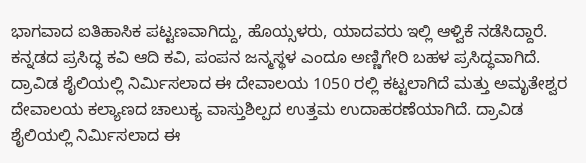ಭಾಗವಾದ ಐತಿಹಾಸಿಕ ಪಟ್ಟಣವಾಗಿದ್ದು, ಹೊಯ್ಸಳರು, ಯಾದವರು ಇಲ್ಲಿ ಆಳ್ವಿಕೆ ನಡೆಸಿದ್ದಾರೆ. ಕನ್ನಡದ ಪ್ರಸಿದ್ಧ ಕವಿ ಆದಿ ಕವಿ, ಪಂಪನ ಜನ್ಮಸ್ಥಳ ಎಂದೂ ಅಣ್ಣಿಗೇರಿ ಬಹಳ ಪ್ರಸಿದ್ಧವಾಗಿದೆ.
ದ್ರಾವಿಡ ಶೈಲಿಯಲ್ಲಿ ನಿರ್ಮಿಸಲಾದ ಈ ದೇವಾಲಯ 1050 ರಲ್ಲಿ ಕಟ್ಟಲಾಗಿದೆ ಮತ್ತು ಅಮೃತೇಶ್ವರ ದೇವಾಲಯ ಕಲ್ಯಾಣದ ಚಾಲುಕ್ಯ ವಾಸ್ತುಶಿಲ್ಪದ ಉತ್ತಮ ಉದಾಹರಣೆಯಾಗಿದೆ. ದ್ರಾವಿಡ ಶೈಲಿಯಲ್ಲಿ ನಿರ್ಮಿಸಲಾದ ಈ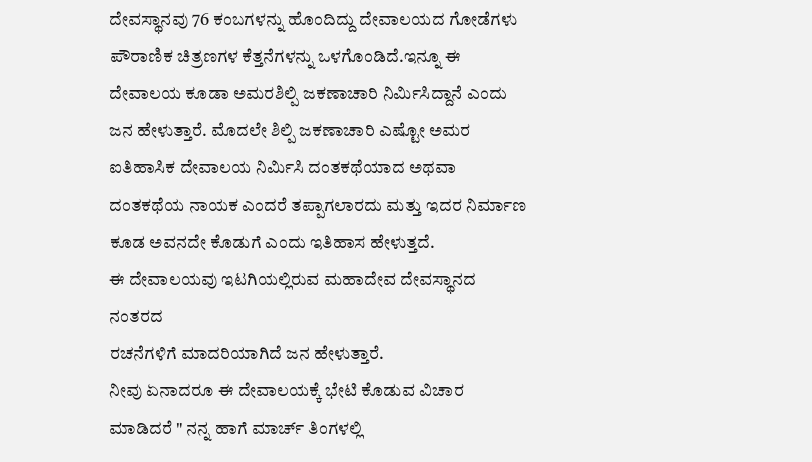ದೇವಸ್ಥಾನವು 76 ಕಂಬಗಳನ್ನು ಹೊಂದಿದ್ದು ದೇವಾಲಯದ ಗೋಡೆಗಳು ಪೌರಾಣಿಕ ಚಿತ್ರಣಗಳ ಕೆತ್ತನೆಗಳನ್ನು ಒಳಗೊಂಡಿದೆ.ಇನ್ನೂ ಈ ದೇವಾಲಯ ಕೂಡಾ ಅಮರಶಿಲ್ಪಿ ಜಕಣಾಚಾರಿ ನಿರ್ಮಿಸಿದ್ದಾನೆ ಎಂದು ಜನ ಹೇಳುತ್ತಾರೆ. ಮೊದಲೇ ಶಿಲ್ಪಿ ಜಕಣಾಚಾರಿ ಎಷ್ಟೋ ಅಮರ ಐತಿಹಾಸಿಕ ದೇವಾಲಯ ನಿರ್ಮಿಸಿ ದಂತಕಥೆಯಾದ ಅಥವಾ ದಂತಕಥೆಯ ನಾಯಕ ಎಂದರೆ ತಪ್ಪಾಗಲಾರದು ಮತ್ತು ಇದರ ನಿರ್ಮಾಣ ಕೂಡ ಅವನದೇ ಕೊಡುಗೆ ಎಂದು ಇತಿಹಾಸ ಹೇಳುತ್ತದೆ.
ಈ ದೇವಾಲಯವು ಇಟಗಿಯಲ್ಲಿರುವ ಮಹಾದೇವ ದೇವಸ್ಥಾನದ ನಂತರದ
ರಚನೆಗಳಿಗೆ ಮಾದರಿಯಾಗಿದೆ ಜನ ಹೇಳುತ್ತಾರೆ.
ನೀವು ಏನಾದರೂ ಈ ದೇವಾಲಯಕ್ಕೆ ಭೇಟಿ ಕೊಡುವ ವಿಚಾರ ಮಾಡಿದರೆ " ನನ್ನ ಹಾಗೆ ಮಾರ್ಚ್ ತಿಂಗಳಲ್ಲಿ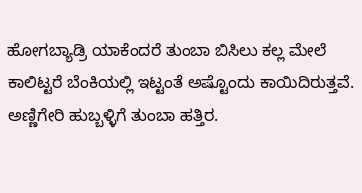ಹೋಗಬ್ಯಾಡ್ರಿ ಯಾಕೆಂದರೆ ತುಂಬಾ ಬಿಸಿಲು ಕಲ್ಲ ಮೇಲೆ ಕಾಲಿಟ್ಟರೆ ಬೆಂಕಿಯಲ್ಲಿ ಇಟ್ಟಂತೆ ಅಷ್ಟೊಂದು ಕಾಯಿದಿರುತ್ತವೆ. ಅಣ್ಣಿಗೇರಿ ಹುಬ್ಬಳ್ಳಿಗೆ ತುಂಬಾ ಹತ್ತಿರ.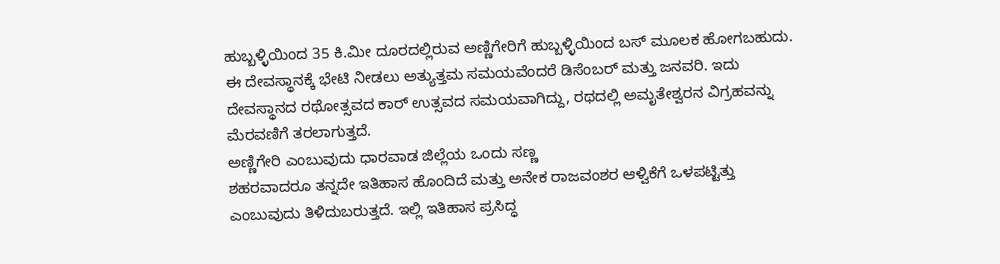ಹುಬ್ಬಳ್ಳಿಯಿಂದ 35 ಕಿ.ಮೀ ದೂರದಲ್ಲಿರುವ ಅಣ್ಣಿಗೇರಿಗೆ ಹುಬ್ಬಳ್ಳಿಯಿಂದ ಬಸ್ ಮೂಲಕ ಹೋಗಬಹುದು. ಈ ದೇವಸ್ಥಾನಕ್ಕೆ ಭೇಟಿ ನೀಡಲು ಅತ್ಯುತ್ತಮ ಸಮಯವೆಂದರೆ ಡಿಸೆಂಬರ್ ಮತ್ತು ಜನವರಿ. ಇದು ದೇವಸ್ಥಾನದ ರಥೋತ್ಸವದ ಕಾರ್ ಉತ್ಸವದ ಸಮಯವಾಗಿದ್ದು, ರಥದಲ್ಲಿ ಅಮೃತೇಶ್ವರನ ವಿಗ್ರಹವನ್ನು ಮೆರವಣಿಗೆ ತರಲಾಗುತ್ತದೆ.
ಅಣ್ಣಿಗೇರಿ ಎಂಬುವುದು ಧಾರವಾಡ ಜಿಲ್ಲೆಯ ಒಂದು ಸಣ್ಣ
ಶಹರವಾದರೂ ತನ್ನದೇ ಇತಿಹಾಸ ಹೊಂದಿದೆ ಮತ್ತು ಅನೇಕ ರಾಜವಂಶರ ಆಳ್ವಿಕೆಗೆ ಒಳಪಟ್ಟಿತ್ತು
ಎಂಬುವುದು ತಿಳಿದುಬರುತ್ತದೆ. ಇಲ್ಲಿ ಇತಿಹಾಸ ಪ್ರಸಿದ್ಧ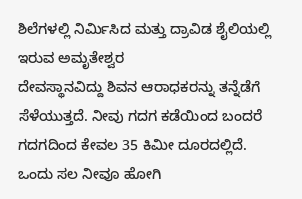ಶಿಲೆಗಳಲ್ಲಿ ನಿರ್ಮಿಸಿದ ಮತ್ತು ದ್ರಾವಿಡ ಶೈಲಿಯಲ್ಲಿ ಇರುವ ಅಮೃತೇಶ್ವರ
ದೇವಸ್ಥಾನವಿದ್ದು ಶಿವನ ಆರಾಧಕರನ್ನು ತನ್ನೆಡೆಗೆ ಸೆಳೆಯುತ್ತದೆ. ನೀವು ಗದಗ ಕಡೆಯಿಂದ ಬಂದರೆ
ಗದಗದಿಂದ ಕೇವಲ 35 ಕಿಮೀ ದೂರದಲ್ಲಿದೆ.
ಒಂದು ಸಲ ನೀವೂ ಹೋಗಿ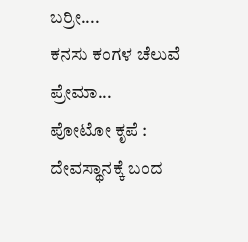ಬರ್ರೀ....
ಕನಸು ಕಂಗಳ ಚೆಲುವೆ
ಪ್ರೇಮಾ...
ಪೋಟೋ ಕೃಪೆ : ದೇವಸ್ಥಾನಕ್ಕೆ ಬಂದ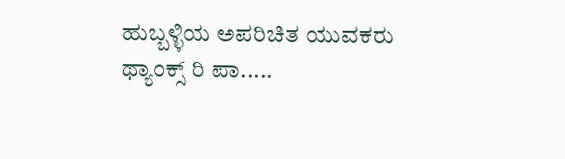ಹುಬ್ಬಳ್ಳಿಯ ಅಪರಿಚಿತ ಯುವಕರು
ಥ್ಯಾಂಕ್ಸ್ ರಿ ಪಾ.....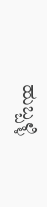ಹುಬ್ಬಳ್ಳಿ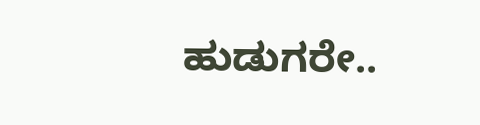ಹುಡುಗರೇ..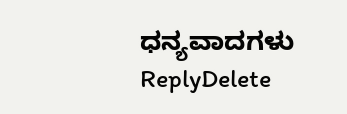ಧನ್ಯವಾದಗಳು
ReplyDelete